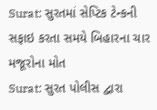Surat: સુરતમાં સેપ્ટિક ટેન્કની સફાઇ કરતા સમયે બિહારના ચાર મજૂરોના મોત
Surat: સુરત પોલીસ દ્વારા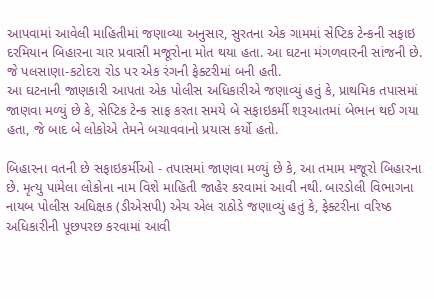આપવામાં આવેલી માહિતીમાં જણાવ્યા અનુસાર, સુરતના એક ગામમાં સેપ્ટિક ટેન્કની સફાઇ દરમિયાન બિહારના ચાર પ્રવાસી મજૂરોના મોત થયા હતા. આ ઘટના મંગળવારની સાંજની છે. જે પલસાણા-કટોદરા રોડ પર એક રંગની ફેક્ટરીમાં બની હતી.
આ ઘટનાની જાણકારી આપતા એક પોલીસ અધિકારીએ જણાવ્યું હતું કે, પ્રાથમિક તપાસમાં જાણવા મળ્યું છે કે, સેપ્ટિક ટેન્ક સાફ કરતા સમયે બે સફાઇકર્મી શરૂઆતમાં બેભાન થઈ ગયા હતા, જે બાદ બે લોકોએ તેમને બચાવવાનો પ્રયાસ કર્યો હતો.

બિહારના વતની છે સફાઇકર્મીઓ - તપાસમાં જાણવા મળ્યું છે કે, આ તમામ મજૂરો બિહારના છે. મૃત્યુ પામેલા લોકોના નામ વિશે માહિતી જાહેર કરવામાં આવી નથી. બારડોલી વિભાગના નાયબ પોલીસ અધિક્ષક (ડીએસપી) એચ એલ રાઠોડે જણાવ્યું હતું કે, ફેક્ટરીના વરિષ્ઠ અધિકારીની પૂછપરછ કરવામાં આવી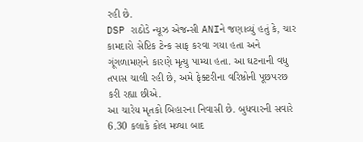રહી છે.
DSP રાઠોડે ન્યૂઝ એજન્સી ANIને જણાવ્યું હતું કે, ચાર કામદારો સેપ્ટિક ટેન્ક સાફ કરવા ગયા હતા અને ગૂંગળામણને કારણે મૃત્યુ પામ્યા હતા. આ ઘટનાની વધુ તપાસ ચાલી રહી છે, અમે ફેક્ટરીના વરિષ્ઠોની પૂછપરછ કરી રહ્યા છીએ.
આ ચારેય મૃતકો બિહારના નિવાસી છે. બુધવારની સવારે 6.30 કલાકે કોલ મળ્યા બાદ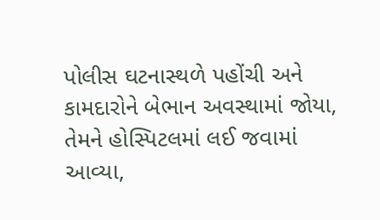પોલીસ ઘટનાસ્થળે પહોંચી અને કામદારોને બેભાન અવસ્થામાં જોયા, તેમને હોસ્પિટલમાં લઈ જવામાં આવ્યા,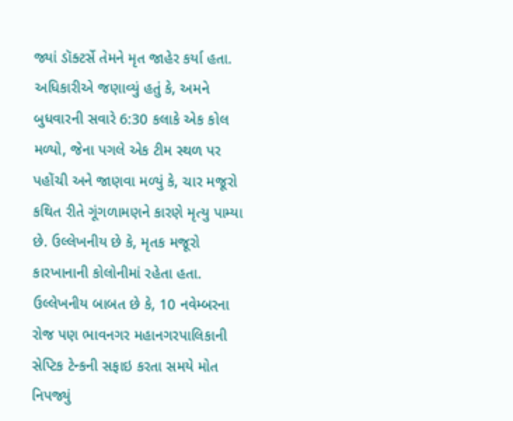જ્યાં ડૉક્ટર્સે તેમને મૃત જાહેર કર્યા હતા.
અધિકારીએ જણાવ્યું હતું કે, અમને બુધવારની સવારે 6:30 કલાકે એક કોલ મળ્યો, જેના પગલે એક ટીમ સ્થળ પર પહોંચી અને જાણવા મળ્યું કે, ચાર મજૂરો કથિત રીતે ગૂંગળામણને કારણે મૃત્યુ પામ્યા છે. ઉલ્લેખનીય છે કે, મૃતક મજૂરો કારખાનાની કોલોનીમાં રહેતા હતા.
ઉલ્લેખનીય બાબત છે કે, 10 નવેમ્બરના રોજ પણ ભાવનગર મહાનગરપાલિકાની સેપ્ટિક ટેન્કની સફાઇ કરતા સમયે મોત નિપજ્યું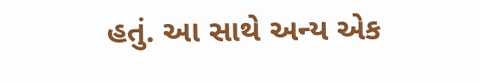હતું. આ સાથે અન્ય એક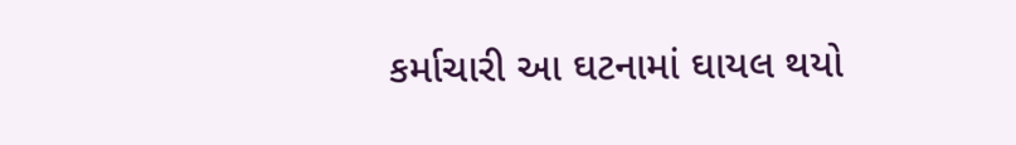કર્માચારી આ ઘટનામાં ઘાયલ થયો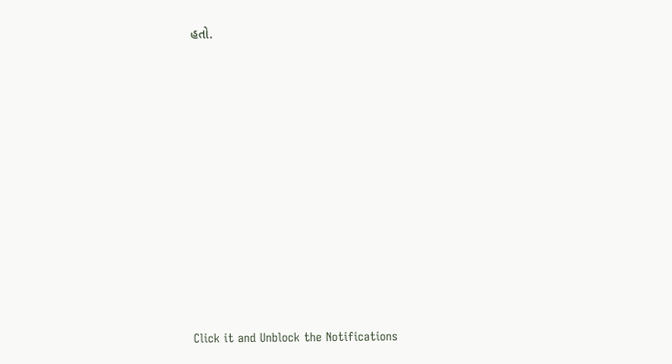હતો.












Click it and Unblock the Notifications